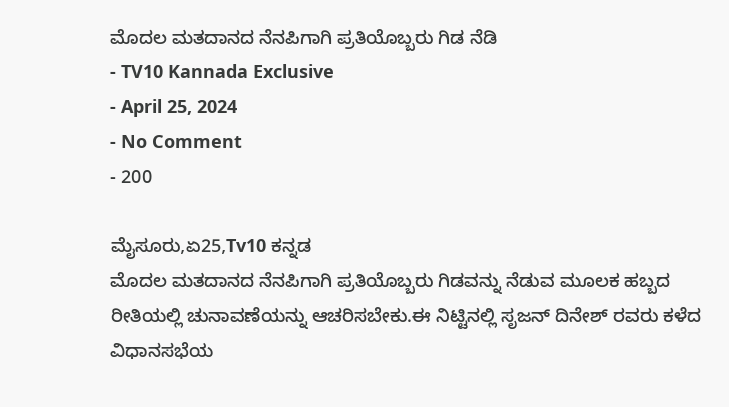ಮೊದಲ ಮತದಾನದ ನೆನಪಿಗಾಗಿ ಪ್ರತಿಯೊಬ್ಬರು ಗಿಡ ನೆಡಿ
- TV10 Kannada Exclusive
- April 25, 2024
- No Comment
- 200

ಮೈಸೂರು,ಏ25,Tv10 ಕನ್ನಡ
ಮೊದಲ ಮತದಾನದ ನೆನಪಿಗಾಗಿ ಪ್ರತಿಯೊಬ್ಬರು ಗಿಡವನ್ನು ನೆಡುವ ಮೂಲಕ ಹಬ್ಬದ ರೀತಿಯಲ್ಲಿ ಚುನಾವಣೆಯನ್ನು ಆಚರಿಸಬೇಕು.ಈ ನಿಟ್ಟಿನಲ್ಲಿ ಸೃಜನ್ ದಿನೇಶ್ ರವರು ಕಳೆದ ವಿಧಾನಸಭೆಯ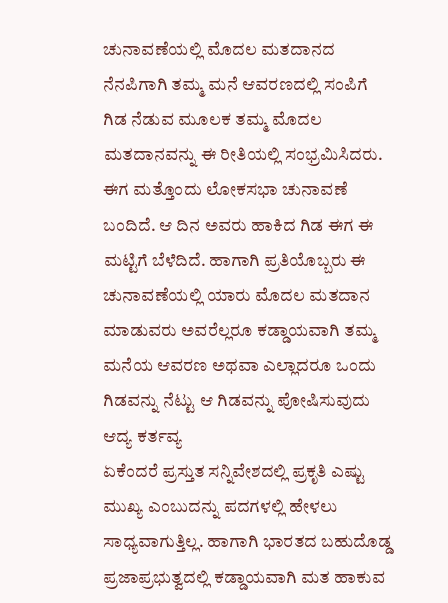ಚುನಾವಣೆಯಲ್ಲಿ ಮೊದಲ ಮತದಾನದ ನೆನಪಿಗಾಗಿ ತಮ್ಮ ಮನೆ ಆವರಣದಲ್ಲಿ ಸಂಪಿಗೆ ಗಿಡ ನೆಡುವ ಮೂಲಕ ತಮ್ಮ ಮೊದಲ ಮತದಾನವನ್ನು ಈ ರೀತಿಯಲ್ಲಿ ಸಂಭ್ರಮಿಸಿದರು.
ಈಗ ಮತ್ತೊಂದು ಲೋಕಸಭಾ ಚುನಾವಣೆ ಬಂದಿದೆ. ಆ ದಿನ ಅವರು ಹಾಕಿದ ಗಿಡ ಈಗ ಈ ಮಟ್ಟಿಗೆ ಬೆಳೆದಿದೆ. ಹಾಗಾಗಿ ಪ್ರತಿಯೊಬ್ಬರು ಈ ಚುನಾವಣೆಯಲ್ಲಿ ಯಾರು ಮೊದಲ ಮತದಾನ ಮಾಡುವರು ಅವರೆಲ್ಲರೂ ಕಡ್ಡಾಯವಾಗಿ ತಮ್ಮ ಮನೆಯ ಆವರಣ ಅಥವಾ ಎಲ್ಲಾದರೂ ಒಂದು ಗಿಡವನ್ನು ನೆಟ್ಟು ಆ ಗಿಡವನ್ನು ಪೋಷಿಸುವುದು ಆದ್ಯ ಕರ್ತವ್ಯ
ಏಕೆಂದರೆ ಪ್ರಸ್ತುತ ಸನ್ನಿವೇಶದಲ್ಲಿ ಪ್ರಕೃತಿ ಎಷ್ಟು ಮುಖ್ಯ ಎಂಬುದನ್ನು ಪದಗಳಲ್ಲಿ ಹೇಳಲು ಸಾಧ್ಯವಾಗುತ್ತಿಲ್ಲ. ಹಾಗಾಗಿ ಭಾರತದ ಬಹುದೊಡ್ಡ ಪ್ರಜಾಪ್ರಭುತ್ವದಲ್ಲಿ ಕಡ್ಡಾಯವಾಗಿ ಮತ ಹಾಕುವ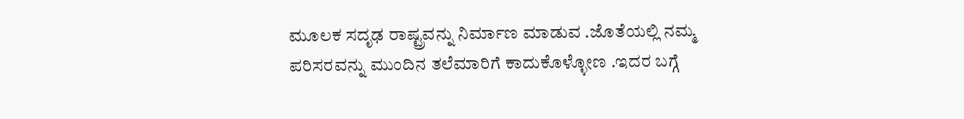ಮೂಲಕ ಸದೃಢ ರಾಷ್ಟ್ರವನ್ನು ನಿರ್ಮಾಣ ಮಾಡುವ .ಜೊತೆಯಲ್ಲಿ ನಮ್ಮ ಪರಿಸರವನ್ನು ಮುಂದಿನ ತಲೆಮಾರಿಗೆ ಕಾದುಕೊಳ್ಳೋಣ .ಇದರ ಬಗ್ಗೆ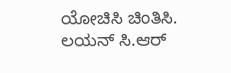ಯೋಚಿಸಿ ಚಿಂತಿಸಿ.
ಲಯನ್ ಸಿ.ಆರ್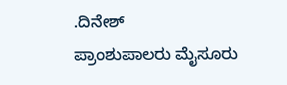.ದಿನೇಶ್
ಪ್ರಾಂಶುಪಾಲರು ಮೈಸೂರು